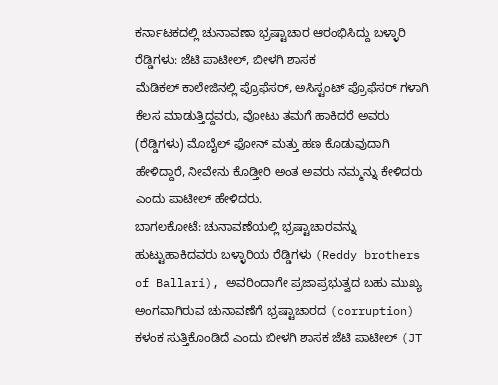ಕರ್ನಾಟಕದಲ್ಲಿ ಚುನಾವಣಾ ಭ್ರಷ್ಟಾಚಾರ ಆರಂಭಿಸಿದ್ದು ಬಳ್ಳಾರಿ ರೆಡ್ಡಿಗಳು: ಜೆಟಿ ಪಾಟೀಲ್, ಬೀಳಗಿ ಶಾಸಕ
ಮೆಡಿಕಲ್ ಕಾಲೇಜಿನಲ್ಲಿ ಪ್ರೊಫೆಸರ್, ಅಸಿಸ್ಟಂಟ್ ಪ್ರೊಫೆಸರ್ ಗಳಾಗಿ ಕೆಲಸ ಮಾಡುತ್ತಿದ್ದವರು, ವೋಟು ತಮಗೆ ಹಾಕಿದರೆ ಅವರು (ರೆಡ್ಡಿಗಳು) ಮೊಬೈಲ್ ಫೋನ್ ಮತ್ತು ಹಣ ಕೊಡುವುದಾಗಿ ಹೇಳಿದ್ದಾರೆ, ನೀವೇನು ಕೊಡ್ತೀರಿ ಅಂತ ಅವರು ನಮ್ಮನ್ನು ಕೇಳಿದರು ಎಂದು ಪಾಟೀಲ್ ಹೇಳಿದರು.
ಬಾಗಲಕೋಟೆ: ಚುನಾವಣೆಯಲ್ಲಿ ಭ್ರಷ್ಟಾಚಾರವನ್ನು ಹುಟ್ಟುಹಾಕಿದವರು ಬಳ್ಳಾರಿಯ ರೆಡ್ಡಿಗಳು (Reddy brothers of Ballari), ಅವರಿಂದಾಗೇ ಪ್ರಜಾಪ್ರಭುತ್ವದ ಬಹು ಮುಖ್ಯ ಅಂಗವಾಗಿರುವ ಚುನಾವಣೆಗೆ ಭ್ರಷ್ಟಾಚಾರದ (corruption) ಕಳಂಕ ಸುತ್ತಿಕೊಂಡಿದೆ ಎಂದು ಬೀಳಗಿ ಶಾಸಕ ಜೆಟಿ ಪಾಟೀಲ್ (JT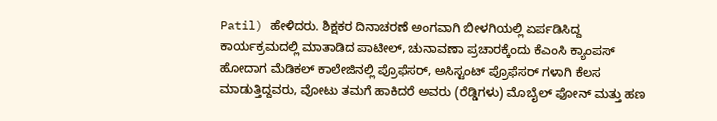Patil) ಹೇಳಿದರು. ಶಿಕ್ಷಕರ ದಿನಾಚರಣೆ ಅಂಗವಾಗಿ ಬೀಳಗಿಯಲ್ಲಿ ಏರ್ಪಡಿಸಿದ್ದ ಕಾರ್ಯಕ್ರಮದಲ್ಲಿ ಮಾತಾಡಿದ ಪಾಟೀಲ್, ಚುನಾವಣಾ ಪ್ರಚಾರಕ್ಕೆಂದು ಕೆಎಂಸಿ ಕ್ಯಾಂಪಸ್ ಹೋದಾಗ ಮೆಡಿಕಲ್ ಕಾಲೇಜಿನಲ್ಲಿ ಪ್ರೊಫೆಸರ್, ಅಸಿಸ್ಟಂಟ್ ಪ್ರೊಫೆಸರ್ ಗಳಾಗಿ ಕೆಲಸ ಮಾಡುತ್ತಿದ್ದವರು, ವೋಟು ತಮಗೆ ಹಾಕಿದರೆ ಅವರು (ರೆಡ್ಡಿಗಳು) ಮೊಬೈಲ್ ಫೋನ್ ಮತ್ತು ಹಣ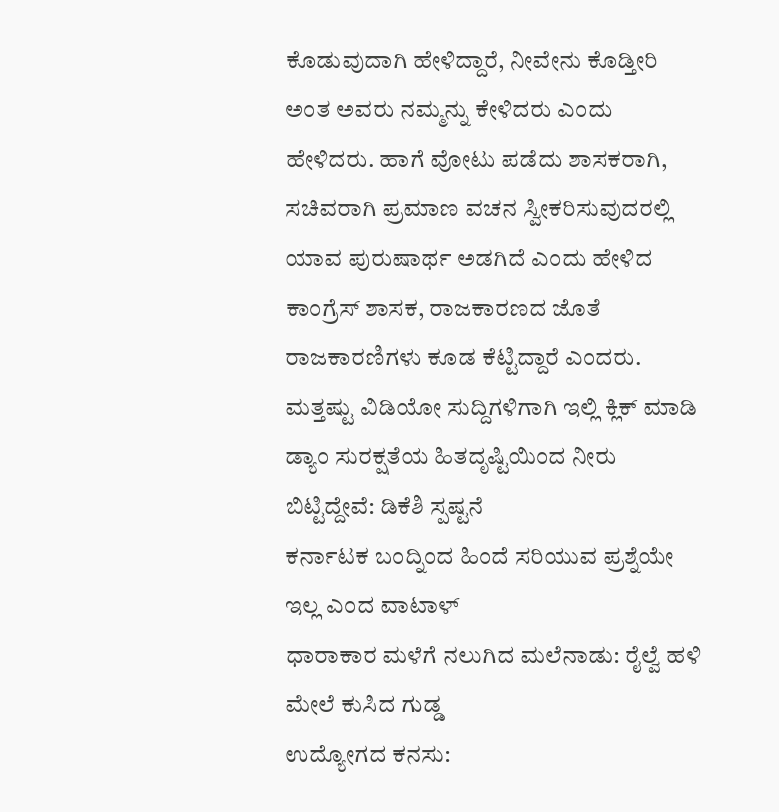ಕೊಡುವುದಾಗಿ ಹೇಳಿದ್ದಾರೆ, ನೀವೇನು ಕೊಡ್ತೀರಿ ಅಂತ ಅವರು ನಮ್ಮನ್ನು ಕೇಳಿದರು ಎಂದು ಹೇಳಿದರು. ಹಾಗೆ ವೋಟು ಪಡೆದು ಶಾಸಕರಾಗಿ, ಸಚಿವರಾಗಿ ಪ್ರಮಾಣ ವಚನ ಸ್ವೀಕರಿಸುವುದರಲ್ಲಿ ಯಾವ ಪುರುಷಾರ್ಥ ಅಡಗಿದೆ ಎಂದು ಹೇಳಿದ ಕಾಂಗ್ರೆಸ್ ಶಾಸಕ, ರಾಜಕಾರಣದ ಜೊತೆ ರಾಜಕಾರಣಿಗಳು ಕೂಡ ಕೆಟ್ಟಿದ್ದಾರೆ ಎಂದರು.
ಮತ್ತಷ್ಟು ವಿಡಿಯೋ ಸುದ್ದಿಗಳಿಗಾಗಿ ಇಲ್ಲಿ ಕ್ಲಿಕ್ ಮಾಡಿ
ಡ್ಯಾಂ ಸುರಕ್ಷತೆಯ ಹಿತದೃಷ್ಟಿಯಿಂದ ನೀರು ಬಿಟ್ಟಿದ್ದೇವೆ: ಡಿಕೆಶಿ ಸ್ಪಷ್ಟನೆ
ಕರ್ನಾಟಕ ಬಂದ್ನಿಂದ ಹಿಂದೆ ಸರಿಯುವ ಪ್ರಶ್ನೆಯೇ ಇಲ್ಲ ಎಂದ ವಾಟಾಳ್
ಧಾರಾಕಾರ ಮಳೆಗೆ ನಲುಗಿದ ಮಲೆನಾಡು: ರೈಲ್ವೆ ಹಳಿ ಮೇಲೆ ಕುಸಿದ ಗುಡ್ಡ
ಉದ್ಯೋಗದ ಕನಸು: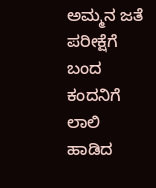ಅಮ್ಮನ ಜತೆ ಪರೀಕ್ಷೆಗೆ ಬಂದ ಕಂದನಿಗೆ ಲಾಲಿ ಹಾಡಿದ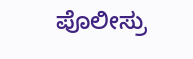ಪೊಲೀಸ್ರು